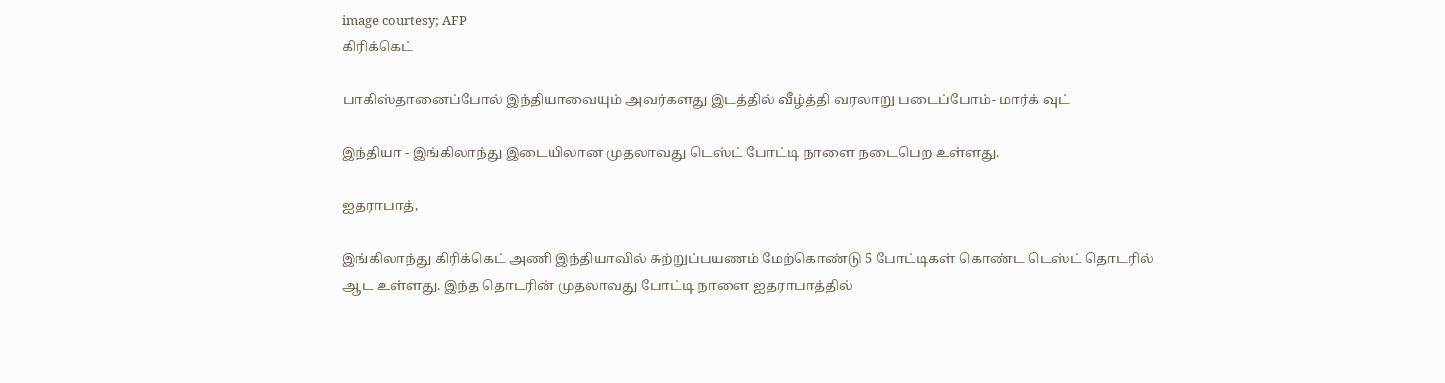image courtesy; AFP
கிரிக்கெட்

பாகிஸ்தானைப்போல் இந்தியாவையும் அவர்களது இடத்தில் வீழ்த்தி வரலாறு படைப்போம்- மார்க் வுட்

இந்தியா - இங்கிலாந்து இடையிலான முதலாவது டெஸ்ட் போட்டி நாளை நடைபெற உள்ளது.

ஐதராபாத்,

இங்கிலாந்து கிரிக்கெட் அணி இந்தியாவில் சுற்றுப்பயணம் மேற்கொண்டு 5 போட்டிகள் கொண்ட டெஸ்ட் தொடரில் ஆட உள்ளது. இந்த தொடரின் முதலாவது போட்டி நாளை ஐதராபாத்தில்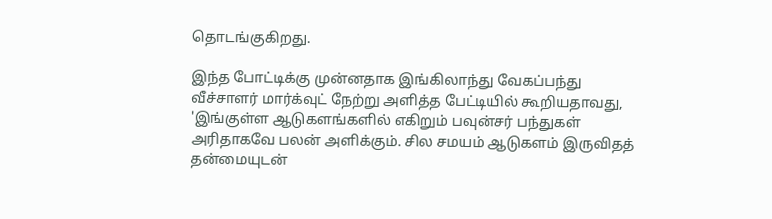தொடங்குகிறது.

இந்த போட்டிக்கு முன்னதாக இங்கிலாந்து வேகப்பந்து வீச்சாளர் மார்க்வுட் நேற்று அளித்த பேட்டியில் கூறியதாவது, 'இங்குள்ள ஆடுகளங்களில் எகிறும் பவுன்சர் பந்துகள் அரிதாகவே பலன் அளிக்கும். சில சமயம் ஆடுகளம் இருவிதத் தன்மையுடன்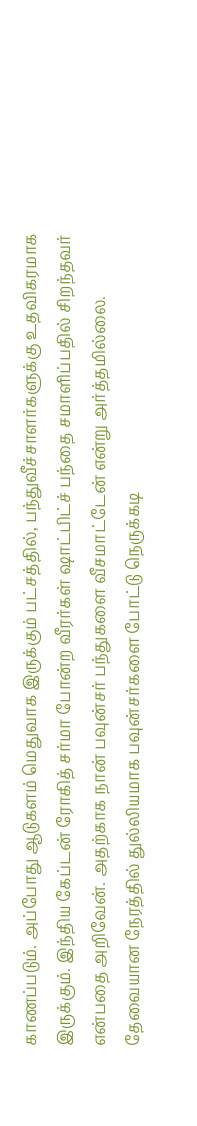காணப்படும். அப்போது ஆடுகளம் மெதுவாக இருக்கும் பட்சத்தில், பந்துவீச்சாளர்களுக்கு உதவிகரமாக இருக்கும். இந்திய கேப்டன் ரோகித் சர்மா போன்ற வீரர்கள் ஷாட்பிட்ச் பந்தை சமாளிப்பதில் சிறந்தவர் என்பதை அறிவேன். அதற்காக நான் பவுன்சர் பந்துகளை வீசமாட்டேன் என்று அர்த்தமில்லை. தேவையான நேரத்தில் துல்லியமாக பவுன்சர்களை போட்டு நெருக்கடி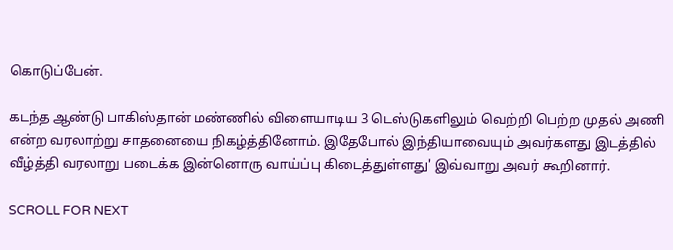கொடுப்பேன்.

கடந்த ஆண்டு பாகிஸ்தான் மண்ணில் விளையாடிய 3 டெஸ்டுகளிலும் வெற்றி பெற்ற முதல் அணி என்ற வரலாற்று சாதனையை நிகழ்த்தினோம். இதேபோல் இந்தியாவையும் அவர்களது இடத்தில் வீழ்த்தி வரலாறு படைக்க இன்னொரு வாய்ப்பு கிடைத்துள்ளது' இவ்வாறு அவர் கூறினார்.

SCROLL FOR NEXT